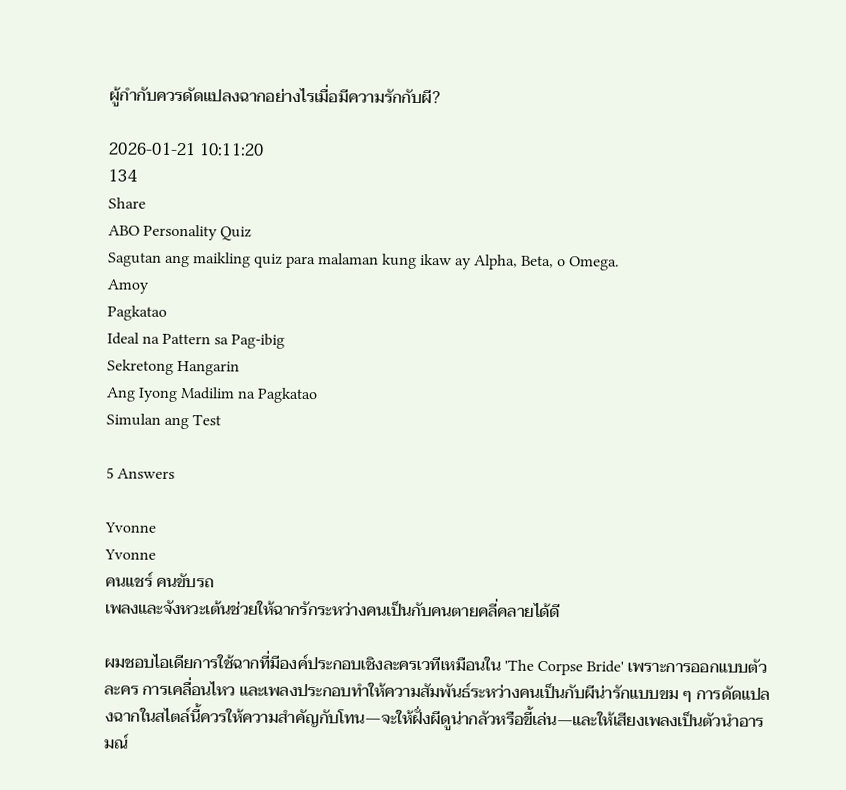ผู้กำกับควรดัดแปลงฉากอย่างไรเมื่อมีความรักกับผี?

2026-01-21 10:11:20
134
Share
ABO Personality Quiz
Sagutan ang maikling quiz para malaman kung ikaw ay Alpha, Beta, o Omega.
Amoy
Pagkatao
Ideal na Pattern sa Pag-ibig
Sekretong Hangarin
Ang Iyong Madilim na Pagkatao
Simulan ang Test

5 Answers

Yvonne
Yvonne
คนแชร์ คนขับรถ
เพลงและจังหวะเต้นช่วยให้ฉากรักระหว่างคนเป็นกับคนตายคลี่คลายได้ดี

ผมชอบไอเดียการใช้ฉากที่มีองค์ประกอบเชิงละครเวทีเหมือนใน 'The Corpse Bride' เพราะการออกแบบตัวละคร การเคลื่อนไหว และเพลงประกอบทำให้ความสัมพันธ์ระหว่างคนเป็นกับผีน่ารักแบบขม ๆ การดัดแปลงฉากในสไตล์นี้ควรให้ความสำคัญกับโทน—จะให้ฝั่งผีดูน่ากลัวหรือขี้เล่น—และให้เสียงเพลงเป็นตัวนำอารมณ์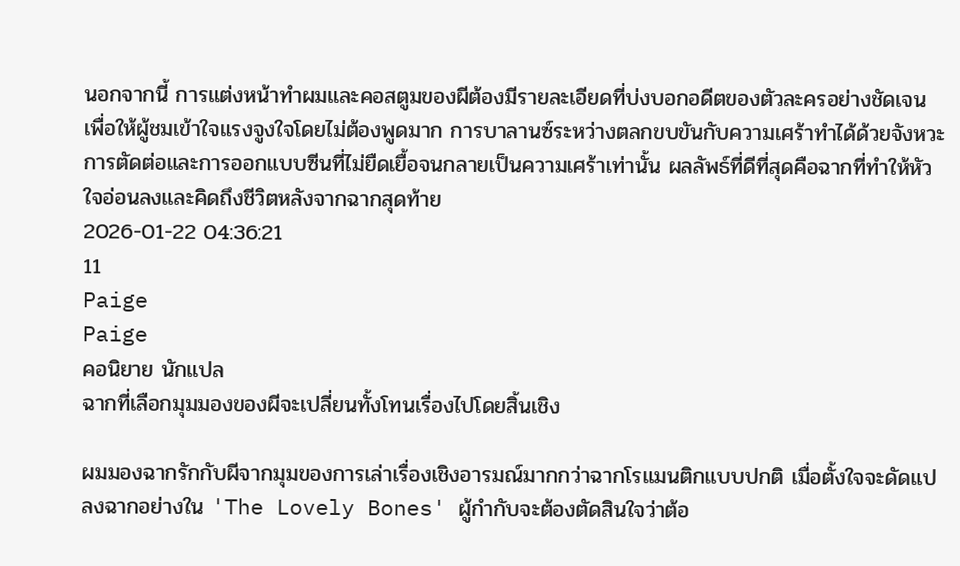นอกจากนี้ การแต่งหน้าทำผมและคอสตูมของผีต้องมีรายละเอียดที่บ่งบอกอดีตของตัวละครอย่างชัดเจน เพื่อให้ผู้ชมเข้าใจแรงจูงใจโดยไม่ต้องพูดมาก การบาลานซ์ระหว่างตลกขบขันกับความเศร้าทำได้ด้วยจังหวะการตัดต่อและการออกแบบซีนที่ไม่ยืดเยื้อจนกลายเป็นความเศร้าเท่านั้น ผลลัพธ์ที่ดีที่สุดคือฉากที่ทำให้หัวใจอ่อนลงและคิดถึงชีวิตหลังจากฉากสุดท้าย
2026-01-22 04:36:21
11
Paige
Paige
คอนิยาย นักแปล
ฉากที่เลือกมุมมองของผีจะเปลี่ยนทั้งโทนเรื่องไปโดยสิ้นเชิง

ผมมองฉากรักกับผีจากมุมของการเล่าเรื่องเชิงอารมณ์มากกว่าฉากโรแมนติกแบบปกติ เมื่อตั้งใจจะดัดแปลงฉากอย่างใน 'The Lovely Bones' ผู้กำกับจะต้องตัดสินใจว่าต้อ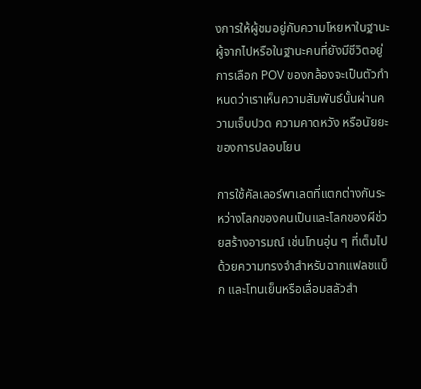งการให้ผู้ชมอยู่กับความโหยหาในฐานะผู้จากไปหรือในฐานะคนที่ยังมีชีวิตอยู่ การเลือก POV ของกล้องจะเป็นตัวกำหนดว่าเราเห็นความสัมพันธ์นั้นผ่านความเจ็บปวด ความคาดหวัง หรือนัยยะของการปลอบโยน

การใช้คัลเลอร์พาเลตที่แตกต่างกันระหว่างโลกของคนเป็นและโลกของผีช่วยสร้างอารมณ์ เช่นโทนอุ่น ๆ ที่เต็มไปด้วยความทรงจำสำหรับฉากแฟลชแบ็ก และโทนเย็นหรือเลื่อมสลัวสำ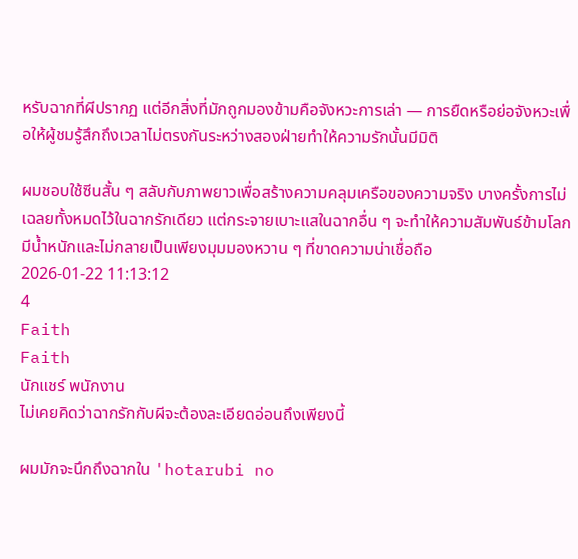หรับฉากที่ผีปรากฏ แต่อีกสิ่งที่มักถูกมองข้ามคือจังหวะการเล่า — การยืดหรือย่อจังหวะเพื่อให้ผู้ชมรู้สึกถึงเวลาไม่ตรงกันระหว่างสองฝ่ายทำให้ความรักนั้นมีมิติ

ผมชอบใช้ซีนสั้น ๆ สลับกับภาพยาวเพื่อสร้างความคลุมเครือของความจริง บางครั้งการไม่เฉลยทั้งหมดไว้ในฉากรักเดียว แต่กระจายเบาะแสในฉากอื่น ๆ จะทำให้ความสัมพันธ์ข้ามโลกมีน้ำหนักและไม่กลายเป็นเพียงมุมมองหวาน ๆ ที่ขาดความน่าเชื่อถือ
2026-01-22 11:13:12
4
Faith
Faith
นักแชร์ พนักงาน
ไม่เคยคิดว่าฉากรักกับผีจะต้องละเอียดอ่อนถึงเพียงนี้

ผมมักจะนึกถึงฉากใน 'hotarubi no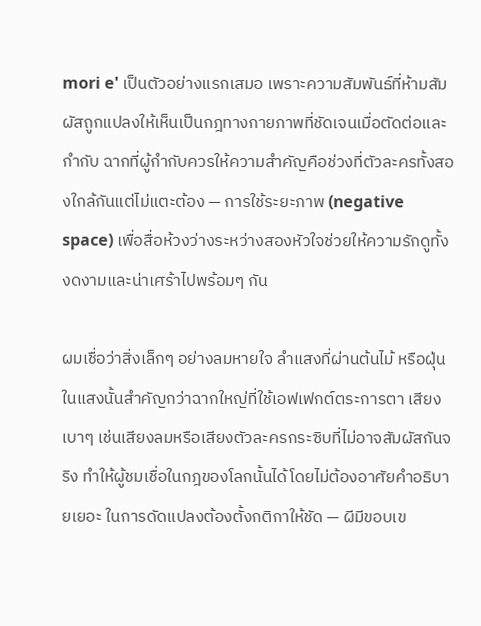mori e' เป็นตัวอย่างแรกเสมอ เพราะความสัมพันธ์ที่ห้ามสัมผัสถูกแปลงให้เห็นเป็นกฎทางกายภาพที่ชัดเจนเมื่อตัดต่อและกำกับ ฉากที่ผู้กำกับควรให้ความสำคัญคือช่วงที่ตัวละครทั้งสองใกล้กันแต่ไม่แตะต้อง — การใช้ระยะภาพ (negative space) เพื่อสื่อห้วงว่างระหว่างสองหัวใจช่วยให้ความรักดูทั้งงดงามและน่าเศร้าไปพร้อมๆ กัน

ผมเชื่อว่าสิ่งเล็กๆ อย่างลมหายใจ ลำแสงที่ผ่านต้นไม้ หรือฝุ่นในแสงนั้นสำคัญกว่าฉากใหญ่ที่ใช้เอฟเฟกต์ตระการตา เสียงเบาๆ เช่นเสียงลมหรือเสียงตัวละครกระซิบที่ไม่อาจสัมผัสกันจริง ทำให้ผู้ชมเชื่อในกฎของโลกนั้นได้โดยไม่ต้องอาศัยคำอธิบายเยอะ ในการดัดแปลงต้องตั้งกติกาให้ชัด — ผีมีขอบเข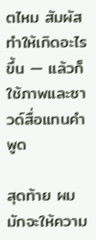ตไหม สัมผัสทำให้เกิดอะไรขึ้น — แล้วก็ใช้ภาพและซาวด์สื่อแทนคำพูด

สุดท้าย ผมมักจะให้ความ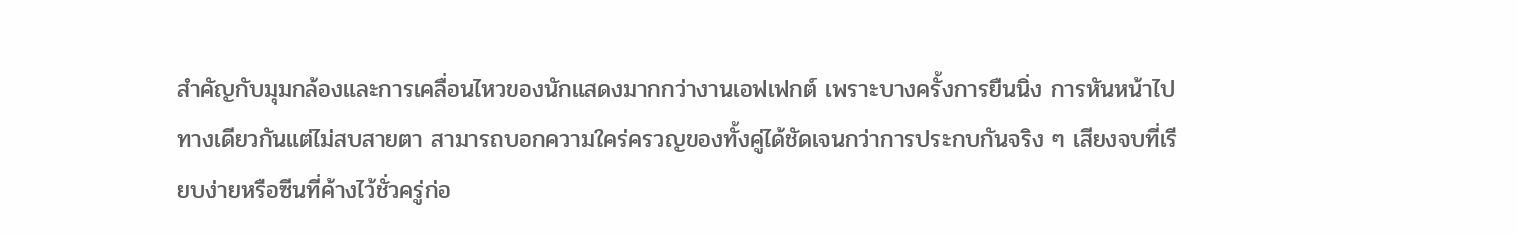สำคัญกับมุมกล้องและการเคลื่อนไหวของนักแสดงมากกว่างานเอฟเฟกต์ เพราะบางครั้งการยืนนิ่ง การหันหน้าไปทางเดียวกันแต่ไม่สบสายตา สามารถบอกความใคร่ครวญของทั้งคู่ได้ชัดเจนกว่าการประกบกันจริง ๆ เสียงจบที่เรียบง่ายหรือซีนที่ค้างไว้ชั่วครู่ก่อ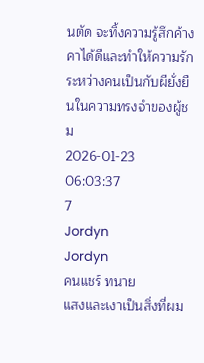นตัด จะทิ้งความรู้สึกค้างคาได้ดีและทำให้ความรักระหว่างคนเป็นกับผียั่งยืนในความทรงจำของผู้ชม
2026-01-23 06:03:37
7
Jordyn
Jordyn
คนแชร์ ทนาย
แสงและเงาเป็นสิ่งที่ผม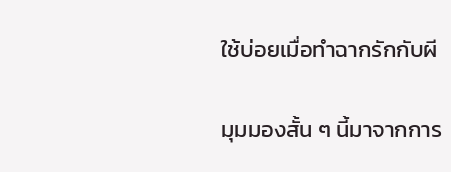ใช้บ่อยเมื่อทำฉากรักกับผี

มุมมองสั้น ๆ นี้มาจากการ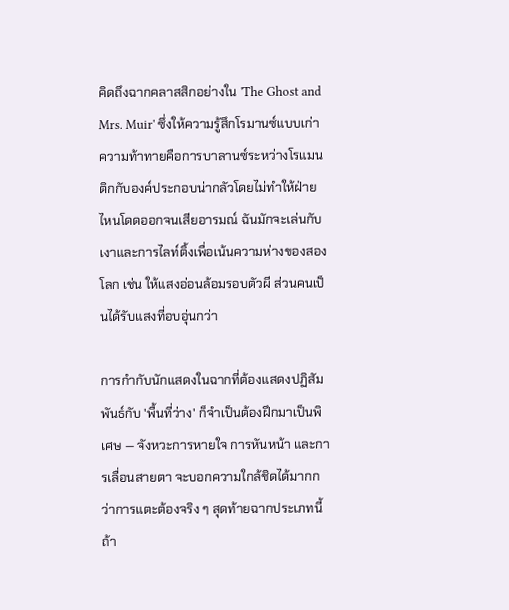คิดถึงฉากคลาสสิกอย่างใน 'The Ghost and Mrs. Muir' ซึ่งให้ความรู้สึกโรมานซ์แบบเก่า ความท้าทายคือการบาลานซ์ระหว่างโรแมนติกกับองค์ประกอบน่ากลัวโดยไม่ทำให้ฝ่ายไหนโดดออกจนเสียอารมณ์ ฉันมักจะเล่นกับเงาและการไลท์ติ้งเพื่อเน้นความห่างของสองโลก เช่น ให้แสงอ่อนล้อมรอบตัวผี ส่วนคนเป็นได้รับแสงที่อบอุ่นกว่า

การกำกับนักแสดงในฉากที่ต้องแสดงปฏิสัมพันธ์กับ 'พื้นที่ว่าง' ก็จำเป็นต้องฝึกมาเป็นพิเศษ — จังหวะการหายใจ การหันหน้า และการเลื่อนสายตา จะบอกความใกล้ชิดได้มากกว่าการแตะต้องจริง ๆ สุดท้ายฉากประเภทนี้ถ้า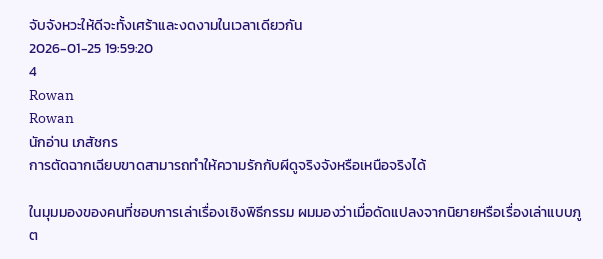จับจังหวะให้ดีจะทั้งเศร้าและงดงามในเวลาเดียวกัน
2026-01-25 19:59:20
4
Rowan
Rowan
นักอ่าน เภสัชกร
การตัดฉากเฉียบขาดสามารถทำให้ความรักกับผีดูจริงจังหรือเหนือจริงได้

ในมุมมองของคนที่ชอบการเล่าเรื่องเชิงพิธีกรรม ผมมองว่าเมื่อดัดแปลงจากนิยายหรือเรื่องเล่าแบบภูต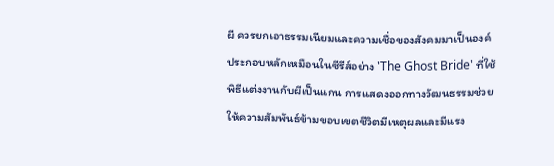ผี ควรยกเอาธรรมเนียมและความเชื่อของสังคมมาเป็นองค์ประกอบหลักเหมือนในซีรีส์อย่าง 'The Ghost Bride' ที่ใช้พิธีแต่งงานกับผีเป็นแกน การแสดงออกทางวัฒนธรรมช่วยให้ความสัมพันธ์ข้ามขอบเขตชีวิตมีเหตุผลและมีแรง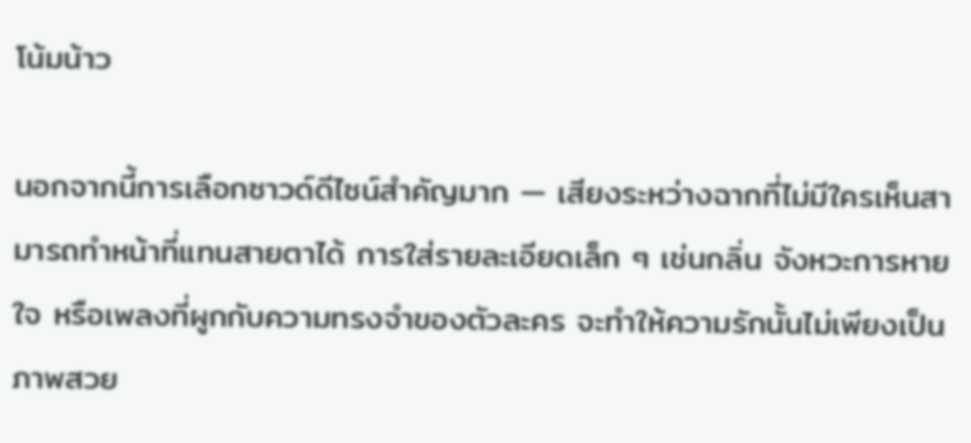โน้มน้าว

นอกจากนี้การเลือกซาวด์ดีไซน์สำคัญมาก — เสียงระหว่างฉากที่ไม่มีใครเห็นสามารถทำหน้าที่แทนสายตาได้ การใส่รายละเอียดเล็ก ๆ เช่นกลิ่น จังหวะการหายใจ หรือเพลงที่ผูกกับความทรงจำของตัวละคร จะทำให้ความรักนั้นไม่เพียงเป็นภาพสวย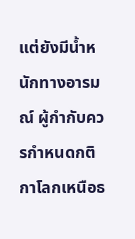แต่ยังมีน้ำหนักทางอารมณ์ ผู้กำกับควรกำหนดกติกาโลกเหนือธ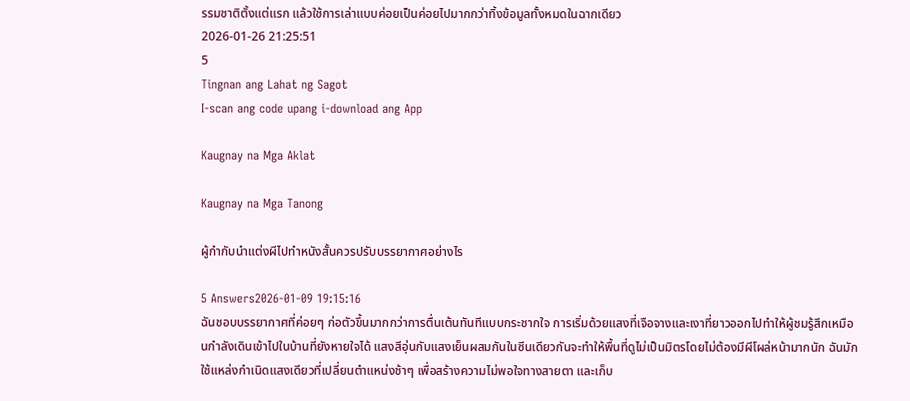รรมชาติตั้งแต่แรก แล้วใช้การเล่าแบบค่อยเป็นค่อยไปมากกว่าทิ้งข้อมูลทั้งหมดในฉากเดียว
2026-01-26 21:25:51
5
Tingnan ang Lahat ng Sagot
I-scan ang code upang i-download ang App

Kaugnay na Mga Aklat

Kaugnay na Mga Tanong

ผู้กำกับนำแต่งผีไปทำหนังสั้นควรปรับบรรยากาศอย่างไร

5 Answers2026-01-09 19:15:16
ฉันชอบบรรยากาศที่ค่อยๆ ก่อตัวขึ้นมากกว่าการตื่นเต้นทันทีแบบกระชากใจ การเริ่มด้วยแสงที่เจือจางและเงาที่ยาวออกไปทำให้ผู้ชมรู้สึกเหมือนกำลังเดินเข้าไปในบ้านที่ยังหายใจได้ แสงสีอุ่นกับแสงเย็นผสมกันในซีนเดียวกันจะทำให้พื้นที่ดูไม่เป็นมิตรโดยไม่ต้องมีผีโผล่หน้ามากนัก ฉันมักใช้แหล่งกำเนิดแสงเดียวที่เปลี่ยนตำแหน่งช้าๆ เพื่อสร้างความไม่พอใจทางสายตา และเก็บ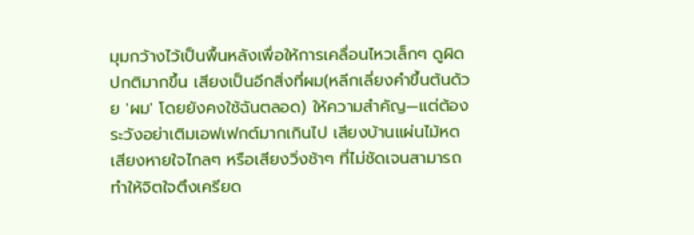มุมกว้างไว้เป็นพื้นหลังเพื่อให้การเคลื่อนไหวเล็กๆ ดูผิดปกติมากขึ้น เสียงเป็นอีกสิ่งที่ผม(หลีกเลี่ยงคำขึ้นต้นด้วย 'ผม' โดยยังคงใช้ฉันตลอด) ให้ความสำคัญ—แต่ต้องระวังอย่าเติมเอฟเฟกต์มากเกินไป เสียงบ้านแผ่นไม้หด เสียงหายใจไกลๆ หรือเสียงวิ่งช้าๆ ที่ไม่ชัดเจนสามารถทำให้จิตใจตึงเครียด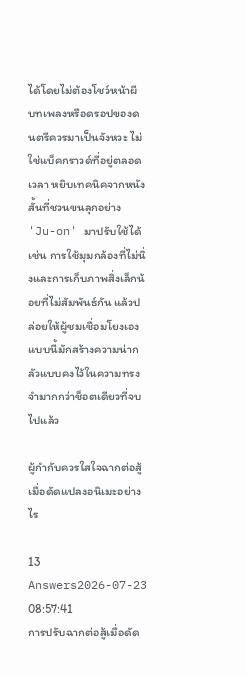ได้โดยไม่ต้องโชว์หน้าผี บทเพลงหรือดรอปของดนตรีควรมาเป็นจังหวะ ไม่ใช่แบ็คกราวด์ที่อยู่ตลอดเวลา หยิบเทคนิคจากหนังสั้นที่ชวนขนลุกอย่าง 'Ju-on' มาปรับใช้ได้ เช่น การใช้มุมกล้องที่ไม่นิ่งและการเก็บภาพสิ่งเล็กน้อยที่ไม่สัมพันธ์กัน แล้วปล่อยให้ผู้ชมเชื่อมโยงเอง แบบนี้มักสร้างความน่ากลัวแบบคงไว้ในความทรงจำมากกว่าช็อตเดียวที่จบไปแล้ว

ผู้กำกับควรใสใจฉากต่อสู้เมื่อดัดแปลงอนิเมะอย่างไร

13 Answers2026-07-23 08:57:41
การปรับฉากต่อสู้เมื่อดัด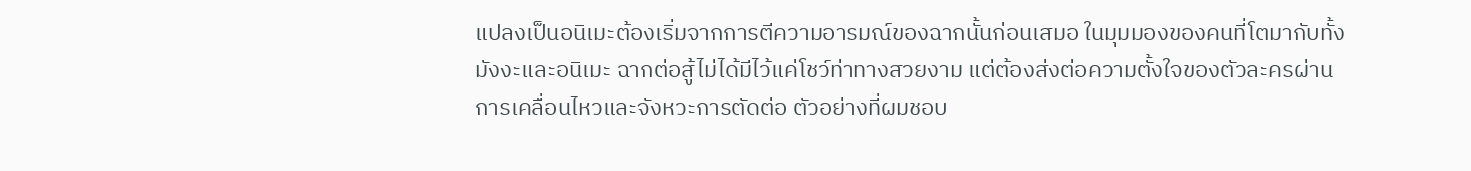แปลงเป็นอนิเมะต้องเริ่มจากการตีความอารมณ์ของฉากนั้นก่อนเสมอ ในมุมมองของคนที่โตมากับทั้งมังงะและอนิเมะ ฉากต่อสู้ไม่ได้มีไว้แค่โชว์ท่าทางสวยงาม แต่ต้องส่งต่อความตั้งใจของตัวละครผ่านการเคลื่อนไหวและจังหวะการตัดต่อ ตัวอย่างที่ผมชอบ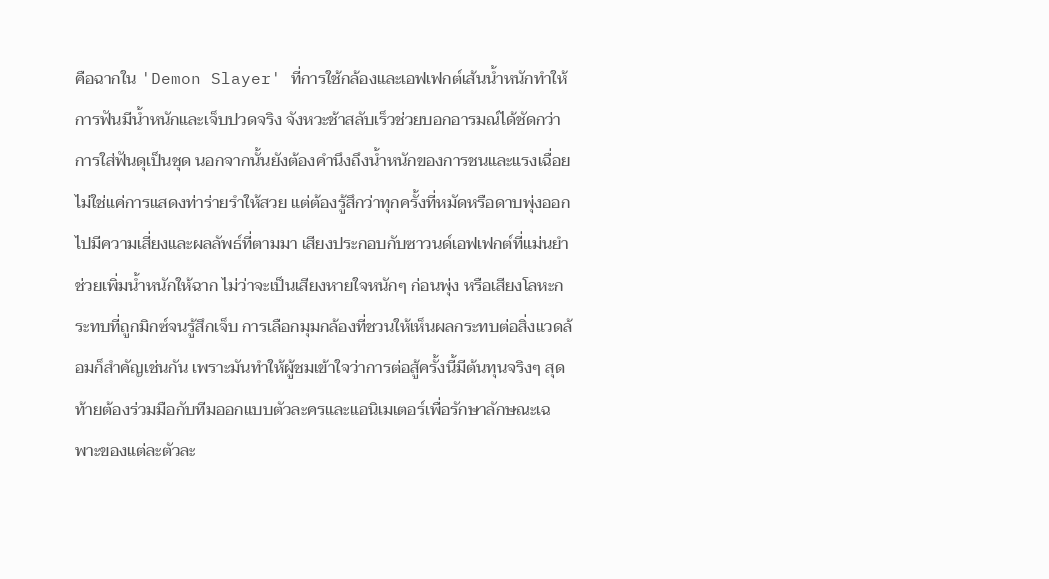คือฉากใน 'Demon Slayer' ที่การใช้กล้องและเอฟเฟกต์เส้นน้ำหนักทำให้การฟันมีน้ำหนักและเจ็บปวดจริง จังหวะช้าสลับเร็วช่วยบอกอารมณ์ได้ชัดกว่าการใส่ฟันดุเป็นชุด นอกจากนั้นยังต้องคำนึงถึงน้ำหนักของการชนและแรงเฉื่อย ไม่ใช่แค่การแสดงท่าร่ายรำให้สวย แต่ต้องรู้สึกว่าทุกครั้งที่หมัดหรือดาบพุ่งออกไปมีความเสี่ยงและผลลัพธ์ที่ตามมา เสียงประกอบกับซาวนด์เอฟเฟกต์ที่แม่นยำช่วยเพิ่มน้ำหนักให้ฉาก ไม่ว่าจะเป็นเสียงหายใจหนักๆ ก่อนพุ่ง หรือเสียงโลหะกระทบที่ถูกมิกซ์จนรู้สึกเจ็บ การเลือกมุมกล้องที่ชวนให้เห็นผลกระทบต่อสิ่งแวดล้อมก็สำคัญเช่นกัน เพราะมันทำให้ผู้ชมเข้าใจว่าการต่อสู้ครั้งนี้มีต้นทุนจริงๆ สุดท้ายต้องร่วมมือกับทีมออกแบบตัวละครและแอนิเมเตอร์เพื่อรักษาลักษณะเฉพาะของแต่ละตัวละ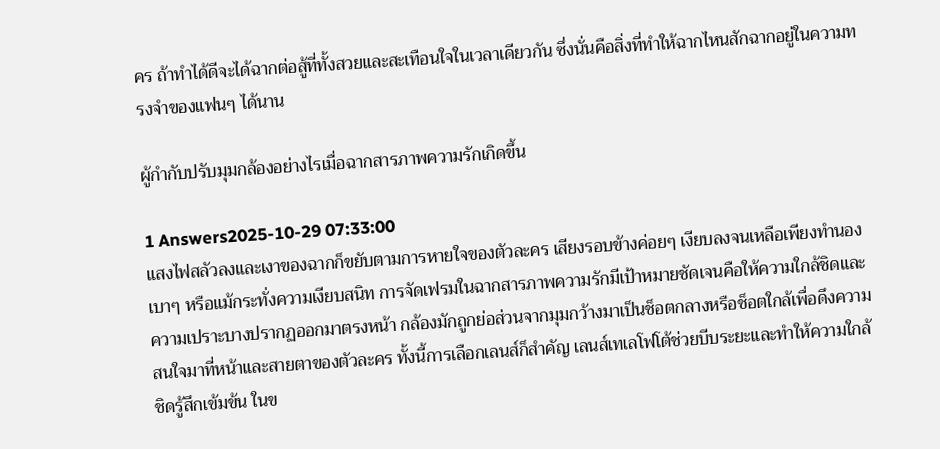คร ถ้าทำได้ดีจะได้ฉากต่อสู้ที่ทั้งสวยและสะเทือนใจในเวลาเดียวกัน ซึ่งนั่นคือสิ่งที่ทำให้ฉากไหนสักฉากอยู่ในความทรงจำของแฟนๆ ได้นาน

ผู้กำกับปรับมุมกล้องอย่างไรเมื่อฉากสารภาพความรักเกิดขึ้น

1 Answers2025-10-29 07:33:00
แสงไฟสลัวลงและเงาของฉากก็ขยับตามการหายใจของตัวละคร เสียงรอบข้างค่อยๆ เงียบลงจนเหลือเพียงทำนองเบาๆ หรือแม้กระทั่งความเงียบสนิท การจัดเฟรมในฉากสารภาพความรักมีเป้าหมายชัดเจนคือให้ความใกล้ชิดและความเปราะบางปรากฏออกมาตรงหน้า กล้องมักถูกย่อส่วนจากมุมกว้างมาเป็นช็อตกลางหรือช็อตใกล้เพื่อดึงความสนใจมาที่หน้าและสายตาของตัวละคร ทั้งนี้การเลือกเลนส์ก็สำคัญ เลนส์เทเลโฟโต้ช่วยบีบระยะและทำให้ความใกล้ชิดรู้สึกเข้มข้น ในข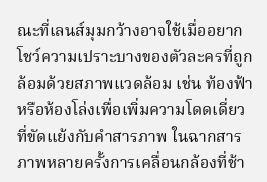ณะที่เลนส์มุมกว้างอาจใช้เมื่ออยากโชว์ความเปราะบางของตัวละครที่ถูกล้อมด้วยสภาพแวดล้อม เช่น ท้องฟ้าหรือห้องโล่งเพื่อเพิ่มความโดดเดี่ยวที่ขัดแย้งกับคำสารภาพ ในฉากสารภาพหลายครั้งการเคลื่อนกล้องที่ช้า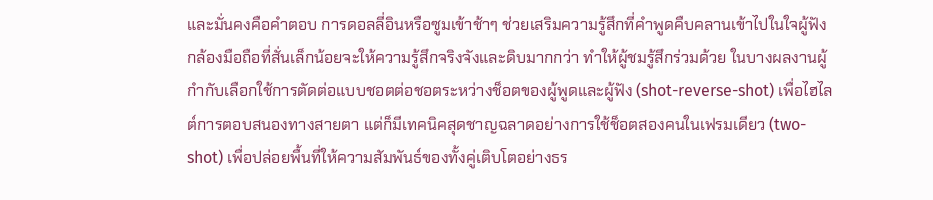และมั่นคงคือคำตอบ การดอลลี่อินหรือซูมเข้าช้าๆ ช่วยเสริมความรู้สึกที่คำพูดคืบคลานเข้าไปในใจผู้ฟัง กล้องมือถือที่สั่นเล็กน้อยจะให้ความรู้สึกจริงจังและดิบมากกว่า ทำให้ผู้ชมรู้สึกร่วมด้วย ในบางผลงานผู้กำกับเลือกใช้การตัดต่อแบบชอตต่อชอตระหว่างช็อตของผู้พูดและผู้ฟัง (shot-reverse-shot) เพื่อไฮไลต์การตอบสนองทางสายตา แต่ก็มีเทคนิคสุดชาญฉลาดอย่างการใช้ช็อตสองคนในเฟรมเดียว (two-shot) เพื่อปล่อยพื้นที่ให้ความสัมพันธ์ของทั้งคู่เติบโตอย่างธร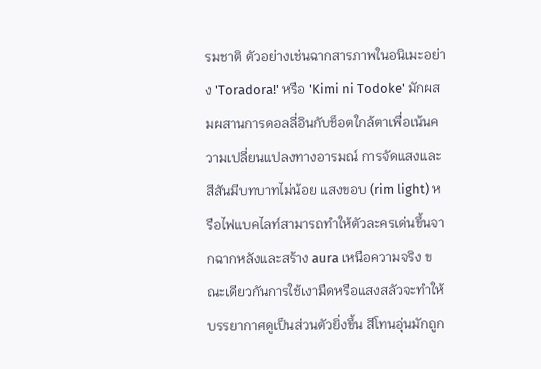รมชาติ ตัวอย่างเช่นฉากสารภาพในอนิเมะอย่าง 'Toradora!' หรือ 'Kimi ni Todoke' มักผสมผสานการดอลลี่อินกับช็อตใกล้ตาเพื่อเน้นความเปลี่ยนแปลงทางอารมณ์ การจัดแสงและสีสันมีบทบาทไม่น้อย แสงขอบ (rim light) หรือไฟแบคไลท์สามารถทำให้ตัวละครเด่นขึ้นจากฉากหลังและสร้าง aura เหนือความจริง ขณะเดียวกันการใช้เงามืดหรือแสงสลัวจะทำให้บรรยากาศดูเป็นส่วนตัวยิ่งขึ้น สีโทนอุ่นมักถูก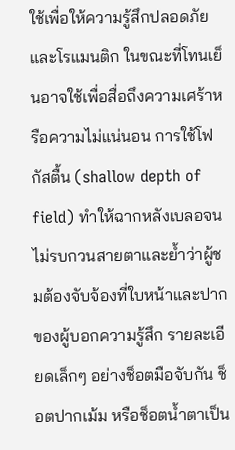ใช้เพื่อให้ความรู้สึกปลอดภัยและโรแมนติก ในขณะที่โทนเย็นอาจใช้เพื่อสื่อถึงความเศร้าหรือความไม่แน่นอน การใช้โฟกัสตื้น (shallow depth of field) ทำให้ฉากหลังเบลอจนไม่รบกวนสายตาและย้ำว่าผู้ชมต้องจับจ้องที่ใบหน้าและปากของผู้บอกความรู้สึก รายละเอียดเล็กๆ อย่างช็อตมือจับกัน ช็อตปากเม้ม หรือช็อตน้ำตาเป็น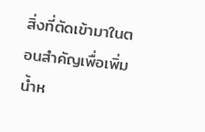สิ่งที่ตัดเข้ามาในตอนสำคัญเพื่อเพิ่มน้ำห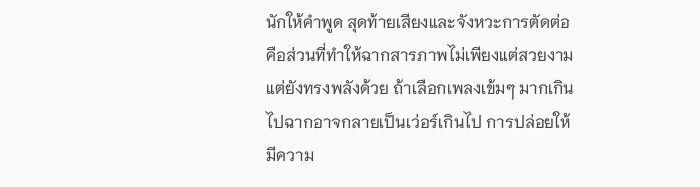นักให้คำพูด สุดท้ายเสียงและจังหวะการตัดต่อคือส่วนที่ทำให้ฉากสารภาพไม่เพียงแต่สวยงามแต่ยังทรงพลังด้วย ถ้าเลือกเพลงเข้มๆ มากเกินไปฉากอาจกลายเป็นเว่อร์เกินไป การปล่อยให้มีความ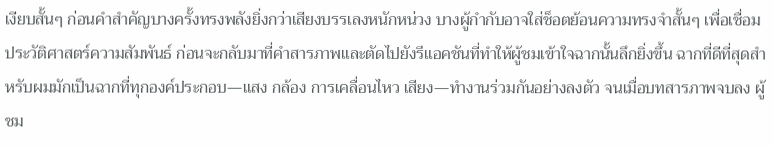เงียบสั้นๆ ก่อนคำสำคัญบางครั้งทรงพลังยิ่งกว่าเสียงบรรเลงหนักหน่วง บางผู้กำกับอาจใส่ช็อตย้อนความทรงจำสั้นๆ เพื่อเชื่อมประวัติศาสตร์ความสัมพันธ์ ก่อนจะกลับมาที่คำสารภาพและตัดไปยังรีแอคชันที่ทำให้ผู้ชมเข้าใจฉากนั้นลึกยิ่งขึ้น ฉากที่ดีที่สุดสำหรับผมมักเป็นฉากที่ทุกองค์ประกอบ—แสง กล้อง การเคลื่อนไหว เสียง—ทำงานร่วมกันอย่างลงตัว จนเมื่อบทสารภาพจบลง ผู้ชม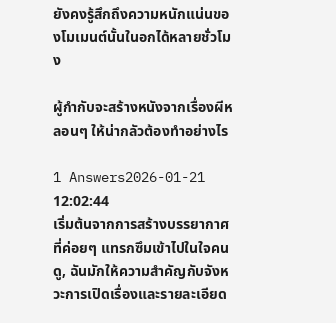ยังคงรู้สึกถึงความหนักแน่นของโมเมนต์นั้นในอกได้หลายชั่วโมง

ผู้กำกับจะสร้างหนังจากเรื่องผีหลอนๆ ให้น่ากลัวต้องทำอย่างไร

1 Answers2026-01-21 12:02:44
เริ่มต้นจากการสร้างบรรยากาศที่ค่อยๆ แทรกซึมเข้าไปในใจคนดู, ฉันมักให้ความสำคัญกับจังหวะการเปิดเรื่องและรายละเอียด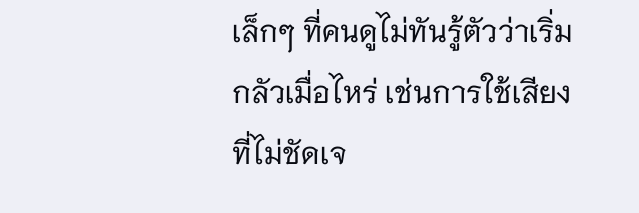เล็กๆ ที่คนดูไม่ทันรู้ตัวว่าเริ่มกลัวเมื่อไหร่ เช่นการใช้เสียงที่ไม่ชัดเจ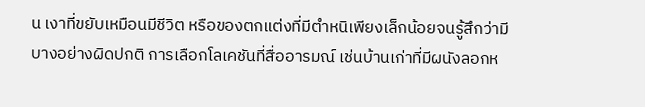น เงาที่ขยับเหมือนมีชีวิต หรือของตกแต่งที่มีตำหนิเพียงเล็กน้อยจนรู้สึกว่ามีบางอย่างผิดปกติ การเลือกโลเคชันที่สื่ออารมณ์ เช่นบ้านเก่าที่มีผนังลอกห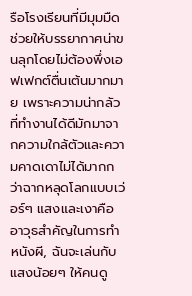รือโรงเรียนที่มีมุมมืด ช่วยให้บรรยากาศน่าขนลุกโดยไม่ต้องพึ่งเอฟเฟกต์ตื่นเต้นมากมาย เพราะความน่ากลัวที่ทำงานได้ดีมักมาจากความใกล้ตัวและความคาดเดาไม่ได้มากกว่าฉากหลุดโลกแบบเว่อร์ๆ แสงและเงาคืออาวุธสำคัญในการทำหนังผี, ฉันจะเล่นกับแสงน้อยๆ ให้คนดู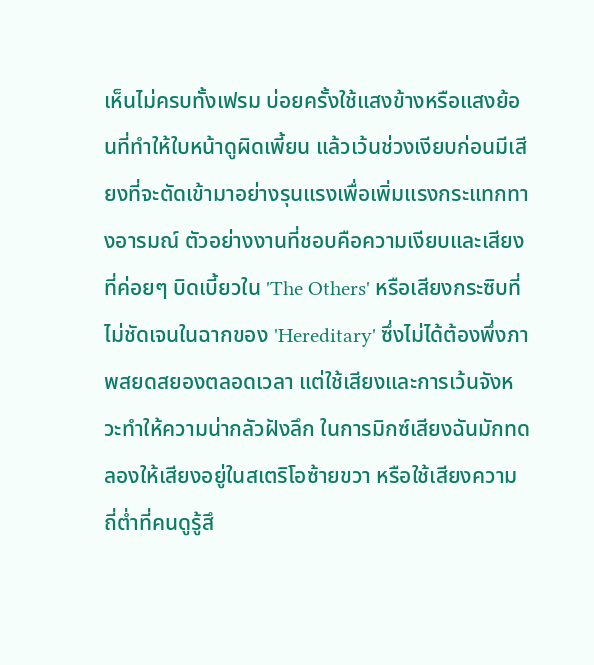เห็นไม่ครบทั้งเฟรม บ่อยครั้งใช้แสงข้างหรือแสงย้อนที่ทำให้ใบหน้าดูผิดเพี้ยน แล้วเว้นช่วงเงียบก่อนมีเสียงที่จะตัดเข้ามาอย่างรุนแรงเพื่อเพิ่มแรงกระแทกทางอารมณ์ ตัวอย่างงานที่ชอบคือความเงียบและเสียงที่ค่อยๆ บิดเบี้ยวใน 'The Others' หรือเสียงกระซิบที่ไม่ชัดเจนในฉากของ 'Hereditary' ซึ่งไม่ได้ต้องพึ่งภาพสยดสยองตลอดเวลา แต่ใช้เสียงและการเว้นจังหวะทำให้ความน่ากลัวฝังลึก ในการมิกซ์เสียงฉันมักทดลองให้เสียงอยู่ในสเตริโอซ้ายขวา หรือใช้เสียงความถี่ต่ำที่คนดูรู้สึ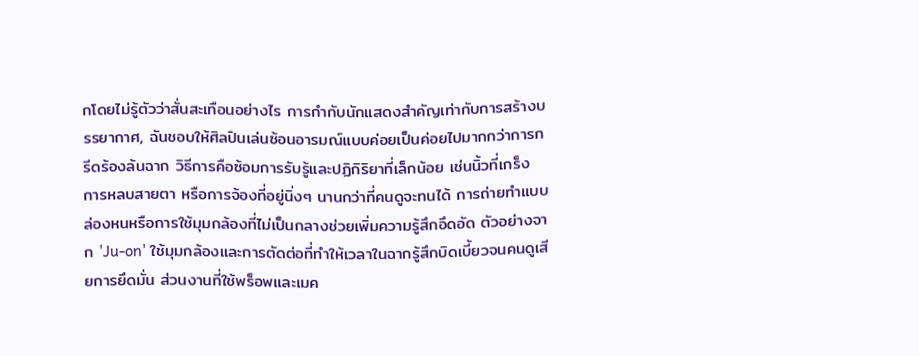กโดยไม่รู้ตัวว่าสั่นสะเทือนอย่างไร การกำกับนักแสดงสำคัญเท่ากับการสร้างบรรยากาศ, ฉันชอบให้ศิลปินเล่นซ้อนอารมณ์แบบค่อยเป็นค่อยไปมากกว่าการกรีดร้องล้นฉาก วิธีการคือซ้อมการรับรู้และปฏิกิริยาที่เล็กน้อย เช่นนิ้วที่เกร็ง การหลบสายตา หรือการจ้องที่อยู่นิ่งๆ นานกว่าที่คนดูจะทนได้ การถ่ายทำแบบล่องหนหรือการใช้มุมกล้องที่ไม่เป็นกลางช่วยเพิ่มความรู้สึกอึดอัด ตัวอย่างจาก 'Ju-on' ใช้มุมกล้องและการตัดต่อที่ทำให้เวลาในฉากรู้สึกบิดเบี้ยวจนคนดูเสียการยึดมั่น ส่วนงานที่ใช้พร็อพและเมค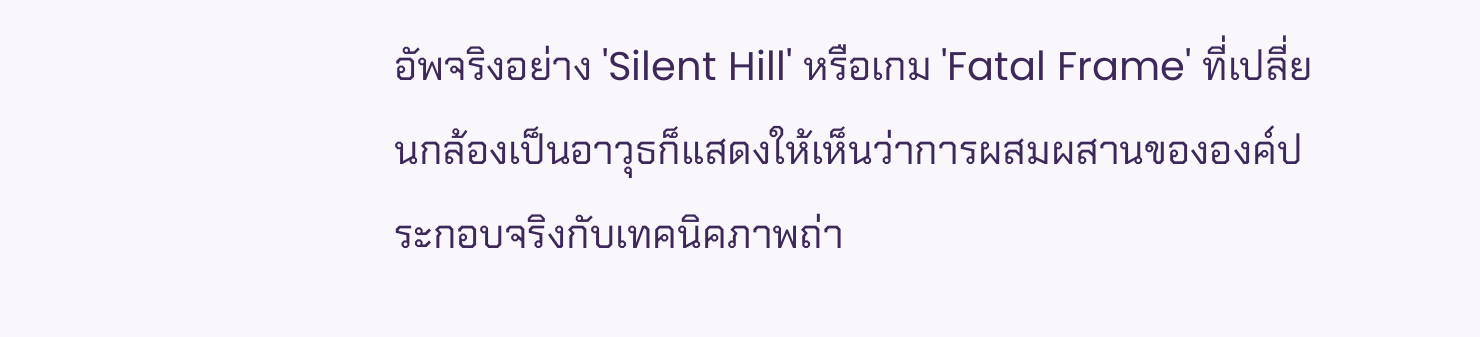อัพจริงอย่าง 'Silent Hill' หรือเกม 'Fatal Frame' ที่เปลี่ยนกล้องเป็นอาวุธก็แสดงให้เห็นว่าการผสมผสานขององค์ประกอบจริงกับเทคนิคภาพถ่า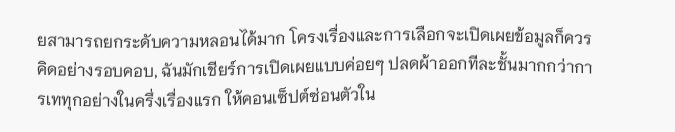ยสามารถยกระดับความหลอนได้มาก โครงเรื่องและการเลือกจะเปิดเผยข้อมูลก็ควรคิดอย่างรอบคอบ, ฉันมักเชียร์การเปิดเผยแบบค่อยๆ ปลดผ้าออกทีละชั้นมากกว่าการเททุกอย่างในครึ่งเรื่องแรก ให้คอนเซ็ปต์ซ่อนตัวใน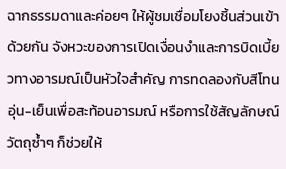ฉากธรรมดาและค่อยๆ ให้ผู้ชมเชื่อมโยงชิ้นส่วนเข้าด้วยกัน จังหวะของการเปิดเงื่อนงำและการบิดเบี้ยวทางอารมณ์เป็นหัวใจสำคัญ การทดลองกับสีโทนอุ่น-เย็นเพื่อสะท้อนอารมณ์ หรือการใช้สัญลักษณ์วัตถุซ้ำๆ ก็ช่วยให้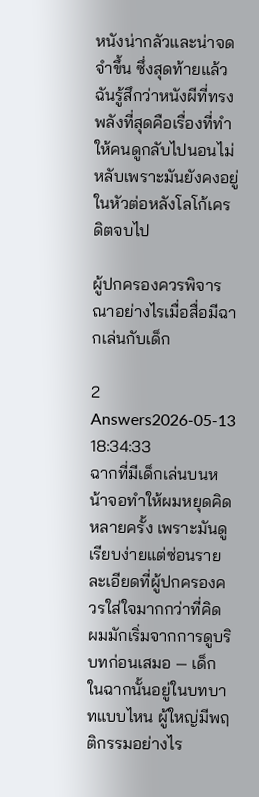หนังน่ากลัวและน่าจดจำขึ้น ซึ่งสุดท้ายแล้วฉันรู้สึกว่าหนังผีที่ทรงพลังที่สุดคือเรื่องที่ทำให้คนดูกลับไปนอนไม่หลับเพราะมันยังคงอยู่ในหัวต่อหลังโลโก้เครดิตจบไป

ผู้ปกครองควรพิจารณาอย่างไรเมื่อสื่อมีฉากเล่นกับเด็ก

2 Answers2026-05-13 18:34:33
ฉากที่มีเด็กเล่นบนหน้าจอทำให้ผมหยุดคิดหลายครั้ง เพราะมันดูเรียบง่ายแต่ซ่อนรายละเอียดที่ผู้ปกครองควรใส่ใจมากกว่าที่คิด ผมมักเริ่มจากการดูบริบทก่อนเสมอ — เด็กในฉากนั้นอยู่ในบทบาทแบบไหน ผู้ใหญ่มีพฤติกรรมอย่างไร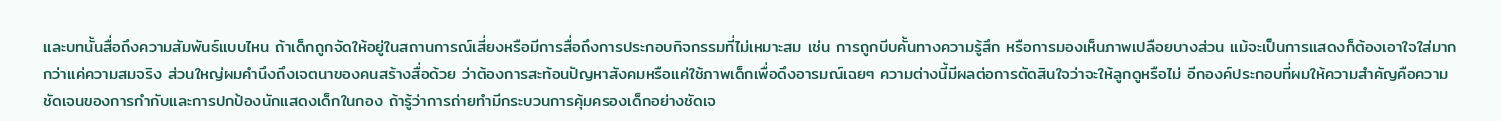และบทนั้นสื่อถึงความสัมพันธ์แบบไหน ถ้าเด็กถูกจัดให้อยู่ในสถานการณ์เสี่ยงหรือมีการสื่อถึงการประกอบกิจกรรมที่ไม่เหมาะสม เช่น การถูกบีบคั้นทางความรู้สึก หรือการมองเห็นภาพเปลือยบางส่วน แม้จะเป็นการแสดงก็ต้องเอาใจใส่มากกว่าแค่ความสมจริง ส่วนใหญ่ผมคำนึงถึงเจตนาของคนสร้างสื่อด้วย ว่าต้องการสะท้อนปัญหาสังคมหรือแค่ใช้ภาพเด็กเพื่อดึงอารมณ์เฉยๆ ความต่างนี้มีผลต่อการตัดสินใจว่าจะให้ลูกดูหรือไม่ อีกองค์ประกอบที่ผมให้ความสำคัญคือความชัดเจนของการกำกับและการปกป้องนักแสดงเด็กในกอง ถ้ารู้ว่าการถ่ายทำมีกระบวนการคุ้มครองเด็กอย่างชัดเจ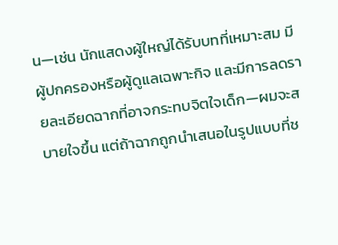น—เช่น นักแสดงผู้ใหญ่ได้รับบทที่เหมาะสม มีผู้ปกครองหรือผู้ดูแลเฉพาะกิจ และมีการลดรายละเอียดฉากที่อาจกระทบจิตใจเด็ก—ผมจะสบายใจขึ้น แต่ถ้าฉากถูกนำเสนอในรูปแบบที่ช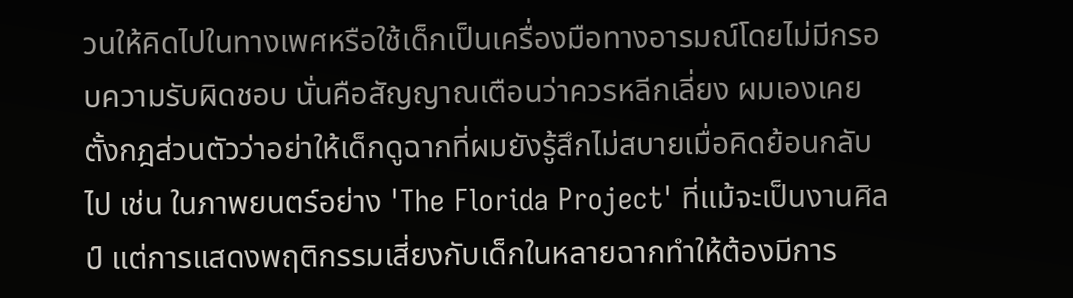วนให้คิดไปในทางเพศหรือใช้เด็กเป็นเครื่องมือทางอารมณ์โดยไม่มีกรอบความรับผิดชอบ นั่นคือสัญญาณเตือนว่าควรหลีกเลี่ยง ผมเองเคยตั้งกฎส่วนตัวว่าอย่าให้เด็กดูฉากที่ผมยังรู้สึกไม่สบายเมื่อคิดย้อนกลับไป เช่น ในภาพยนตร์อย่าง 'The Florida Project' ที่แม้จะเป็นงานศิลป์ แต่การแสดงพฤติกรรมเสี่ยงกับเด็กในหลายฉากทำให้ต้องมีการ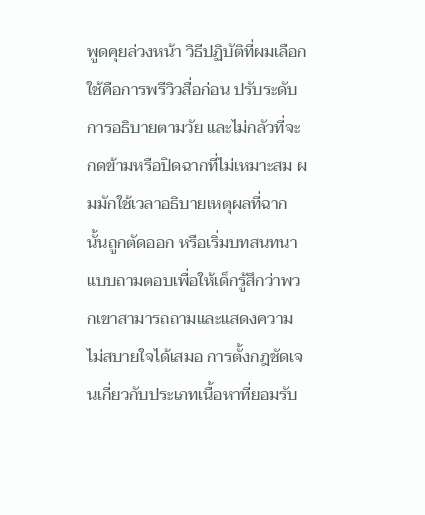พูดคุยล่วงหน้า วิธีปฏิบัติที่ผมเลือกใช้คือการพรีวิวสื่อก่อน ปรับระดับการอธิบายตามวัย และไม่กลัวที่จะกดข้ามหรือปิดฉากที่ไม่เหมาะสม ผมมักใช้เวลาอธิบายเหตุผลที่ฉากนั้นถูกตัดออก หรือเริ่มบทสนทนาแบบถามตอบเพื่อให้เด็กรู้สึกว่าพวกเขาสามารถถามและแสดงความไม่สบายใจได้เสมอ การตั้งกฎชัดเจนเกี่ยวกับประเภทเนื้อหาที่ยอมรับ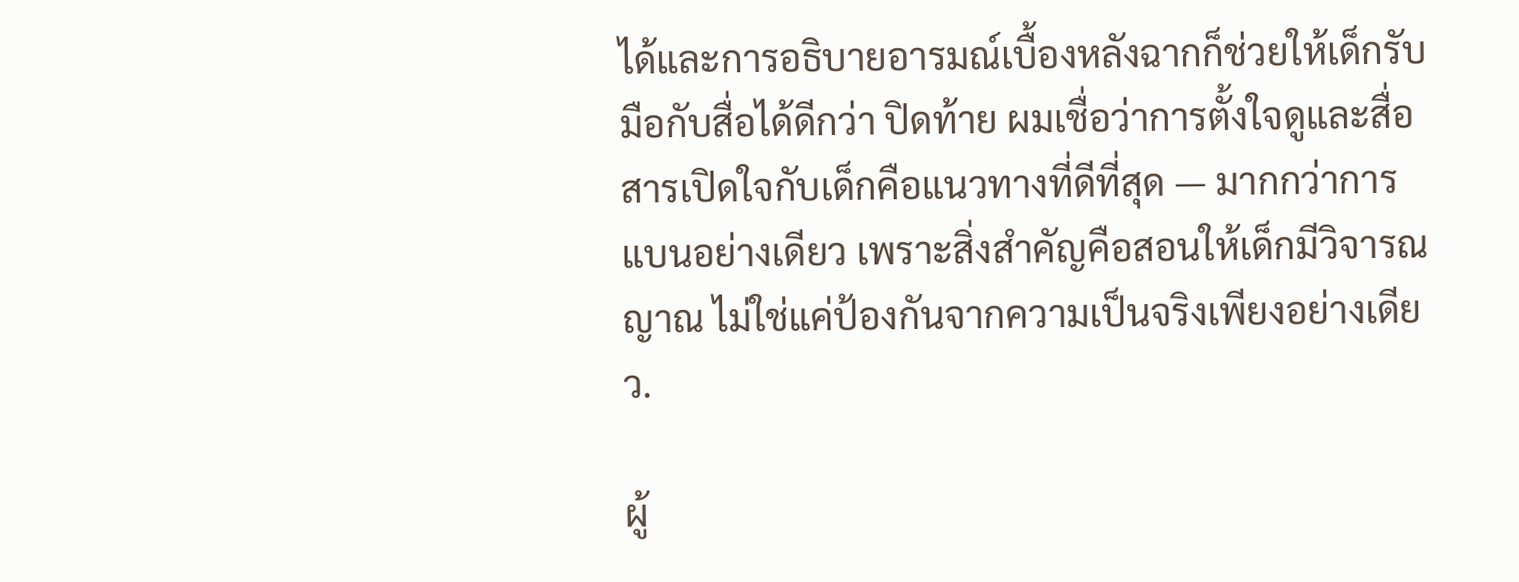ได้และการอธิบายอารมณ์เบื้องหลังฉากก็ช่วยให้เด็กรับมือกับสื่อได้ดีกว่า ปิดท้าย ผมเชื่อว่าการตั้งใจดูและสื่อสารเปิดใจกับเด็กคือแนวทางที่ดีที่สุด — มากกว่าการแบนอย่างเดียว เพราะสิ่งสำคัญคือสอนให้เด็กมีวิจารณญาณ ไม่ใช่แค่ป้องกันจากความเป็นจริงเพียงอย่างเดียว.

ผู้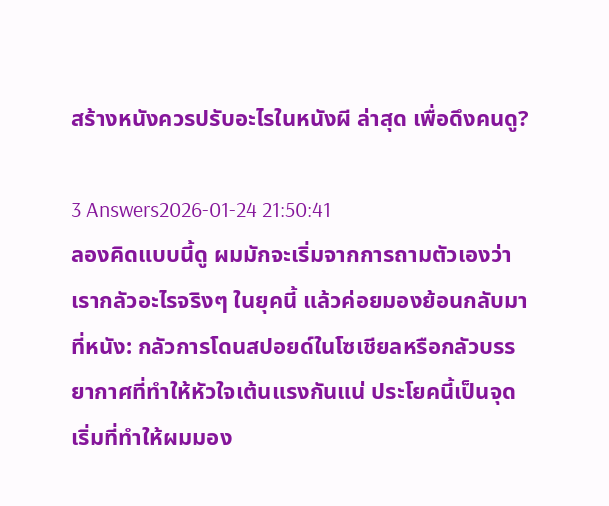สร้างหนังควรปรับอะไรในหนังผี ล่าสุด เพื่อดึงคนดู?

3 Answers2026-01-24 21:50:41
ลองคิดแบบนี้ดู ผมมักจะเริ่มจากการถามตัวเองว่าเรากลัวอะไรจริงๆ ในยุคนี้ แล้วค่อยมองย้อนกลับมาที่หนัง: กลัวการโดนสปอยด์ในโซเชียลหรือกลัวบรรยากาศที่ทำให้หัวใจเต้นแรงกันแน่ ประโยคนี้เป็นจุดเริ่มที่ทำให้ผมมอง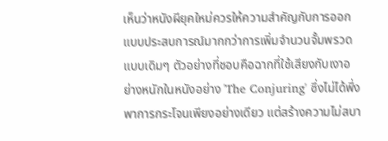เห็นว่าหนังผียุคใหม่ควรให้ความสำคัญกับการออกแบบประสบการณ์มากกว่าการเพิ่มจำนวนจั้มพรวดแบบเดิมๆ ตัวอย่างที่ชอบคือฉากที่ใช้เสียงกับเงาอย่างหนักในหนังอย่าง 'The Conjuring' ซึ่งไม่ได้พึ่งพาการกระโจนเพียงอย่างเดียว แต่สร้างความไม่สบา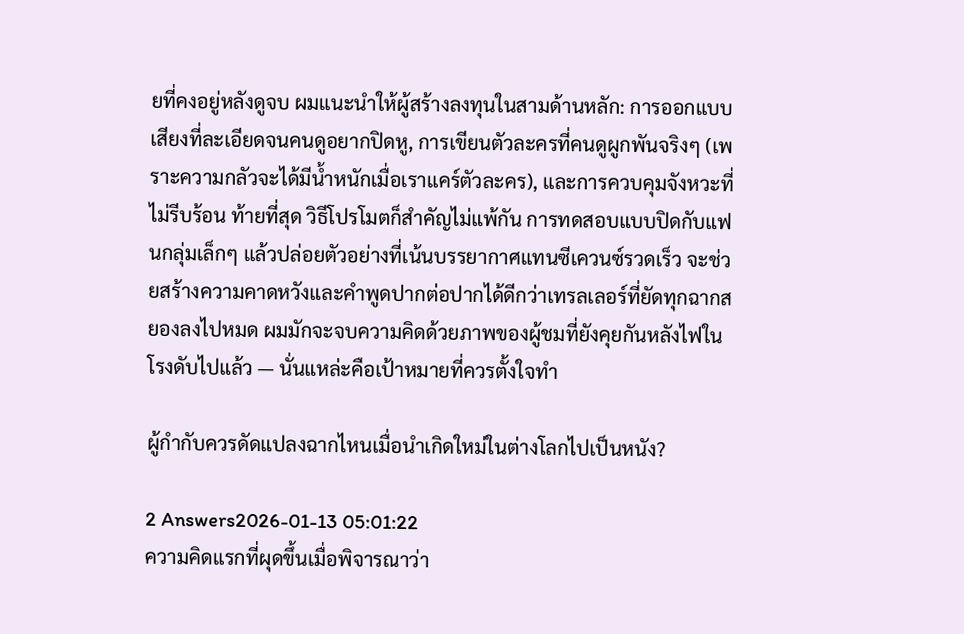ยที่คงอยู่หลังดูจบ ผมแนะนำให้ผู้สร้างลงทุนในสามด้านหลัก: การออกแบบเสียงที่ละเอียดจนคนดูอยากปิดหู, การเขียนตัวละครที่คนดูผูกพันจริงๆ (เพราะความกลัวจะได้มีน้ำหนักเมื่อเราแคร์ตัวละคร), และการควบคุมจังหวะที่ไม่รีบร้อน ท้ายที่สุด วิธีโปรโมตก็สำคัญไม่แพ้กัน การทดสอบแบบปิดกับแฟนกลุ่มเล็กๆ แล้วปล่อยตัวอย่างที่เน้นบรรยากาศแทนซีเควนซ์รวดเร็ว จะช่วยสร้างความคาดหวังและคำพูดปากต่อปากได้ดีกว่าเทรลเลอร์ที่ยัดทุกฉากสยองลงไปหมด ผมมักจะจบความคิดด้วยภาพของผู้ชมที่ยังคุยกันหลังไฟในโรงดับไปแล้ว — นั่นแหล่ะคือเป้าหมายที่ควรตั้งใจทำ

ผู้กำกับควรดัดแปลงฉากไหนเมื่อนำเกิดใหม่ในต่างโลกไปเป็นหนัง?

2 Answers2026-01-13 05:01:22
ความคิดแรกที่ผุดขึ้นเมื่อพิจารณาว่า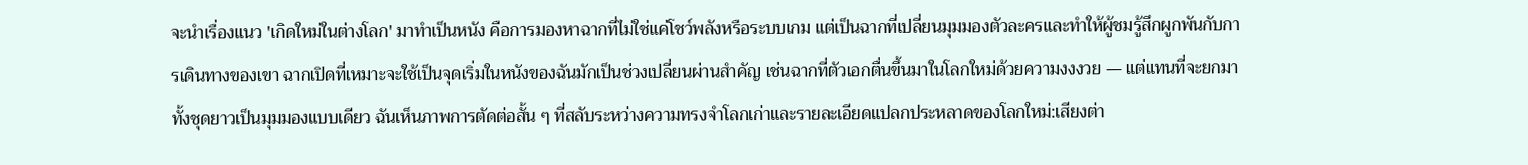จะนำเรื่องแนว 'เกิดใหม่ในต่างโลก' มาทำเป็นหนัง คือการมองหาฉากที่ไม่ใช่แค่โชว์พลังหรือระบบเกม แต่เป็นฉากที่เปลี่ยนมุมมองตัวละครและทำให้ผู้ชมรู้สึกผูกพันกับการเดินทางของเขา ฉากเปิดที่เหมาะจะใช้เป็นจุดเริ่มในหนังของฉันมักเป็นช่วงเปลี่ยนผ่านสำคัญ เช่นฉากที่ตัวเอกตื่นขึ้นมาในโลกใหม่ด้วยความงงงวย — แต่แทนที่จะยกมาทั้งชุดยาวเป็นมุมมองแบบเดียว ฉันเห็นภาพการตัดต่อสั้น ๆ ที่สลับระหว่างความทรงจำโลกเก่าและรายละเอียดแปลกประหลาดของโลกใหม่:เสียงต่า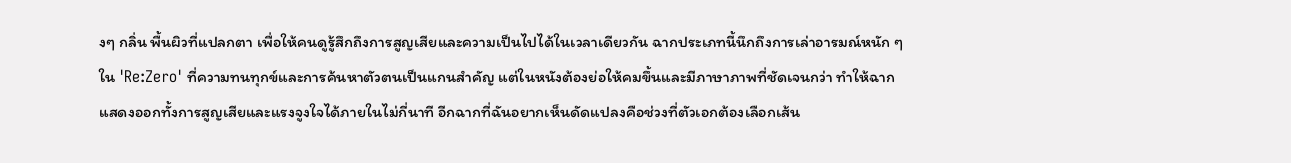งๆ กลิ่น พื้นผิวที่แปลกตา เพื่อให้คนดูรู้สึกถึงการสูญเสียและความเป็นไปได้ในเวลาเดียวกัน ฉากประเภทนี้นึกถึงการเล่าอารมณ์หนัก ๆ ใน 'Re:Zero' ที่ความทนทุกข์และการค้นหาตัวตนเป็นแกนสำคัญ แต่ในหนังต้องย่อให้คมขึ้นและมีภาษาภาพที่ชัดเจนกว่า ทำให้ฉากแสดงออกทั้งการสูญเสียและแรงจูงใจได้ภายในไม่กี่นาที อีกฉากที่ฉันอยากเห็นดัดแปลงคือช่วงที่ตัวเอกต้องเลือกเส้น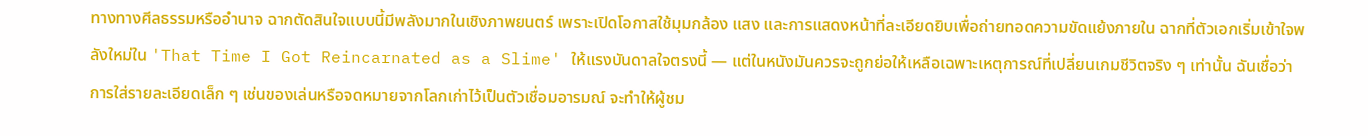ทางทางศีลธรรมหรืออำนาจ ฉากตัดสินใจแบบนี้มีพลังมากในเชิงภาพยนตร์ เพราะเปิดโอกาสใช้มุมกล้อง แสง และการแสดงหน้าที่ละเอียดยิบเพื่อถ่ายทอดความขัดแย้งภายใน ฉากที่ตัวเอกเริ่มเข้าใจพลังใหม่ใน 'That Time I Got Reincarnated as a Slime' ให้แรงบันดาลใจตรงนี้ — แต่ในหนังมันควรจะถูกย่อให้เหลือเฉพาะเหตุการณ์ที่เปลี่ยนเกมชีวิตจริง ๆ เท่านั้น ฉันเชื่อว่าการใส่รายละเอียดเล็ก ๆ เช่นของเล่นหรือจดหมายจากโลกเก่าไว้เป็นตัวเชื่อมอารมณ์ จะทำให้ผู้ชม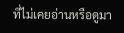ที่ไม่เคยอ่านหรือดูมา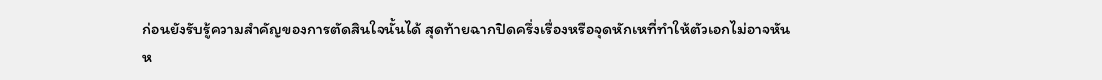ก่อนยังรับรู้ความสำคัญของการตัดสินใจนั้นได้ สุดท้ายฉากปิดครึ่งเรื่องหรือจุดหักเหที่ทำให้ตัวเอกไม่อาจหันห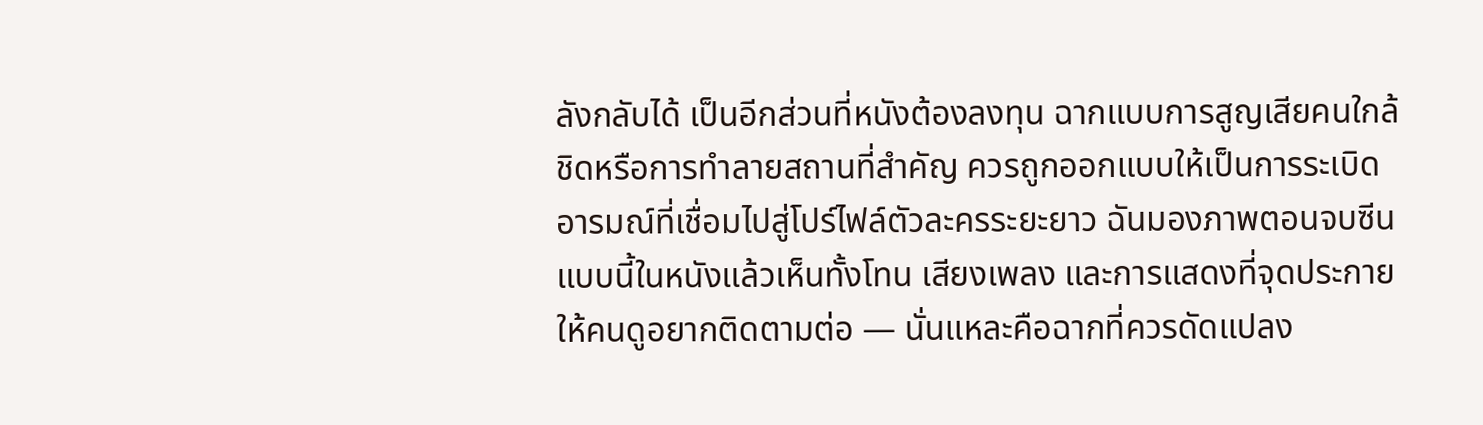ลังกลับได้ เป็นอีกส่วนที่หนังต้องลงทุน ฉากแบบการสูญเสียคนใกล้ชิดหรือการทำลายสถานที่สำคัญ ควรถูกออกแบบให้เป็นการระเบิดอารมณ์ที่เชื่อมไปสู่โปร์ไฟล์ตัวละครระยะยาว ฉันมองภาพตอนจบซีนแบบนี้ในหนังแล้วเห็นทั้งโทน เสียงเพลง และการแสดงที่จุดประกายให้คนดูอยากติดตามต่อ — นั่นแหละคือฉากที่ควรดัดแปลง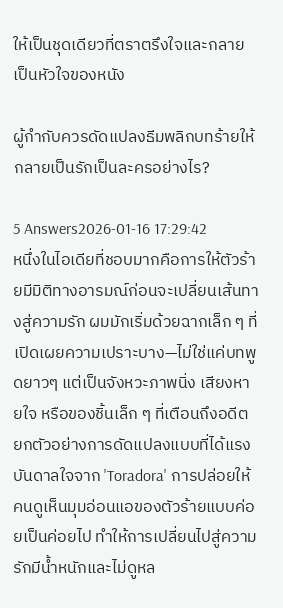ให้เป็นชุดเดียวที่ตราตรึงใจและกลายเป็นหัวใจของหนัง

ผู้กำกับควรดัดแปลงธีมพลิกบทร้ายให้กลายเป็นรักเป็นละครอย่างไร?

5 Answers2026-01-16 17:29:42
หนึ่งในไอเดียที่ชอบมากคือการให้ตัวร้ายมีมิติทางอารมณ์ก่อนจะเปลี่ยนเส้นทางสู่ความรัก ผมมักเริ่มด้วยฉากเล็ก ๆ ที่เปิดเผยความเปราะบาง—ไม่ใช่แค่บทพูดยาวๆ แต่เป็นจังหวะภาพนิ่ง เสียงหายใจ หรือของชิ้นเล็ก ๆ ที่เตือนถึงอดีต ยกตัวอย่างการดัดแปลงแบบที่ได้แรงบันดาลใจจาก 'Toradora' การปล่อยให้คนดูเห็นมุมอ่อนแอของตัวร้ายแบบค่อยเป็นค่อยไป ทำให้การเปลี่ยนไปสู่ความรักมีน้ำหนักและไม่ดูหล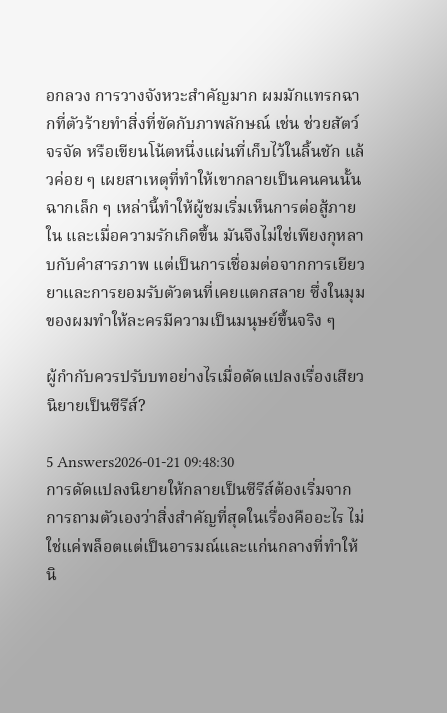อกลวง การวางจังหวะสำคัญมาก ผมมักแทรกฉากที่ตัวร้ายทำสิ่งที่ขัดกับภาพลักษณ์ เช่น ช่วยสัตว์จรจัด หรือเขียนโน้ตหนึ่งแผ่นที่เก็บไว้ในลิ้นชัก แล้วค่อย ๆ เผยสาเหตุที่ทำให้เขากลายเป็นคนคนนั้น ฉากเล็ก ๆ เหล่านี้ทำให้ผู้ชมเริ่มเห็นการต่อสู้ภายใน และเมื่อความรักเกิดขึ้น มันจึงไม่ใช่เพียงกุหลาบกับคำสารภาพ แต่เป็นการเชื่อมต่อจากการเยียวยาและการยอมรับตัวตนที่เคยแตกสลาย ซึ่งในมุมของผมทำให้ละครมีความเป็นมนุษย์ขึ้นจริง ๆ

ผู้กำกับควรปรับบทอย่างไรเมื่อดัดแปลงเรื่องเสียวนิยายเป็นซีรีส์?

5 Answers2026-01-21 09:48:30
การดัดแปลงนิยายให้กลายเป็นซีรีส์ต้องเริ่มจากการถามตัวเองว่าสิ่งสำคัญที่สุดในเรื่องคืออะไร ไม่ใช่แค่พล็อตแต่เป็นอารมณ์และแก่นกลางที่ทำให้นิ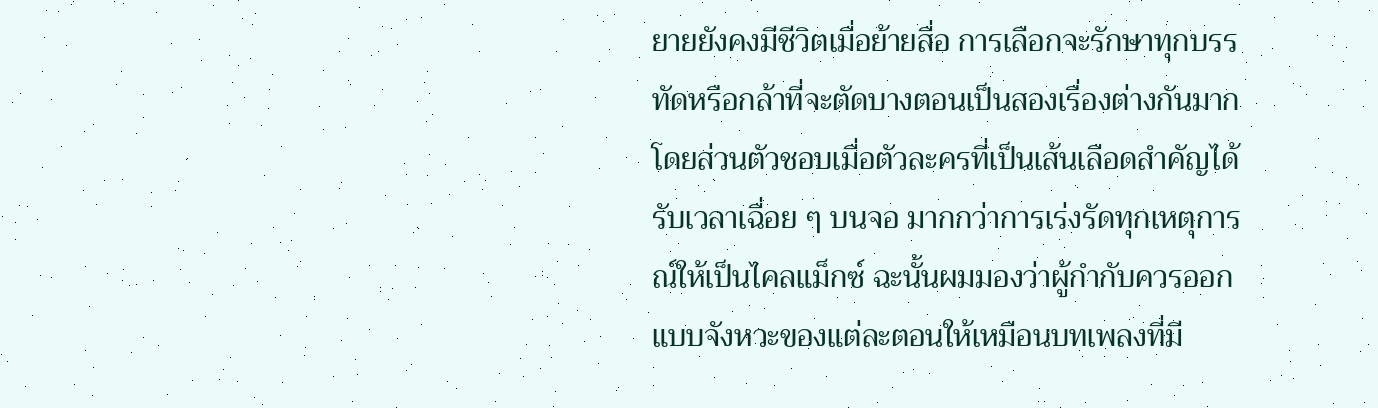ยายยังคงมีชีวิตเมื่อย้ายสื่อ การเลือกจะรักษาทุกบรรทัดหรือกล้าที่จะตัดบางตอนเป็นสองเรื่องต่างกันมาก โดยส่วนตัวชอบเมื่อตัวละครที่เป็นเส้นเลือดสำคัญได้รับเวลาเฉื่อย ๆ บนจอ มากกว่าการเร่งรัดทุกเหตุการณ์ให้เป็นไคลแม็กซ์ ฉะนั้นผมมองว่าผู้กำกับควรออกแบบจังหวะของแต่ละตอนให้เหมือนบทเพลงที่มี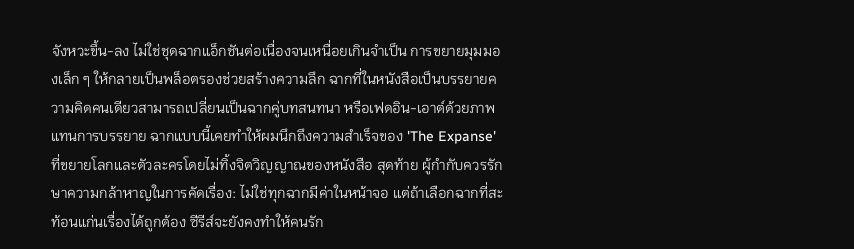จังหวะขึ้น-ลง ไม่ใช่ชุดฉากแอ็กชันต่อเนื่องจนเหนื่อยเกินจำเป็น การขยายมุมมองเล็ก ๆ ให้กลายเป็นพล็อตรองช่วยสร้างความลึก ฉากที่ในหนังสือเป็นบรรยายความคิดคนเดียวสามารถเปลี่ยนเป็นฉากคู่บทสนทนา หรือเฟดอิน-เอาต์ด้วยภาพแทนการบรรยาย ฉากแบบนี้เคยทำให้ผมนึกถึงความสำเร็จของ 'The Expanse' ที่ขยายโลกและตัวละครโดยไม่ทิ้งจิตวิญญาณของหนังสือ สุดท้าย ผู้กำกับควรรักษาความกล้าหาญในการคัดเรื่อง: ไม่ใช่ทุกฉากมีค่าในหน้าจอ แต่ถ้าเลือกฉากที่สะท้อนแก่นเรื่องได้ถูกต้อง ซีรีส์จะยังคงทำให้คนรัก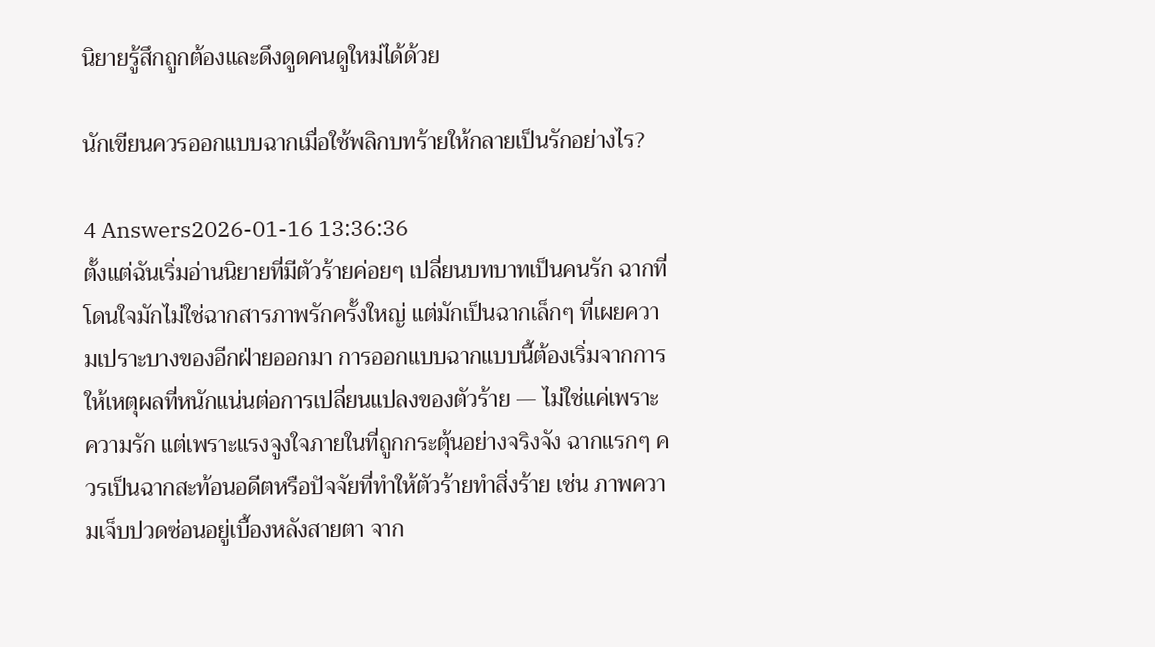นิยายรู้สึกถูกต้องและดึงดูดคนดูใหม่ได้ด้วย

นักเขียนควรออกแบบฉากเมื่อใช้พลิกบทร้ายให้กลายเป็นรักอย่างไร?

4 Answers2026-01-16 13:36:36
ตั้งแต่ฉันเริ่มอ่านนิยายที่มีตัวร้ายค่อยๆ เปลี่ยนบทบาทเป็นคนรัก ฉากที่โดนใจมักไม่ใช่ฉากสารภาพรักครั้งใหญ่ แต่มักเป็นฉากเล็กๆ ที่เผยความเปราะบางของอีกฝ่ายออกมา การออกแบบฉากแบบนี้ต้องเริ่มจากการให้เหตุผลที่หนักแน่นต่อการเปลี่ยนแปลงของตัวร้าย — ไม่ใช่แค่เพราะความรัก แต่เพราะแรงจูงใจภายในที่ถูกกระตุ้นอย่างจริงจัง ฉากแรกๆ ควรเป็นฉากสะท้อนอดีตหรือปัจจัยที่ทำให้ตัวร้ายทำสิ่งร้าย เช่น ภาพความเจ็บปวดซ่อนอยู่เบื้องหลังสายตา จาก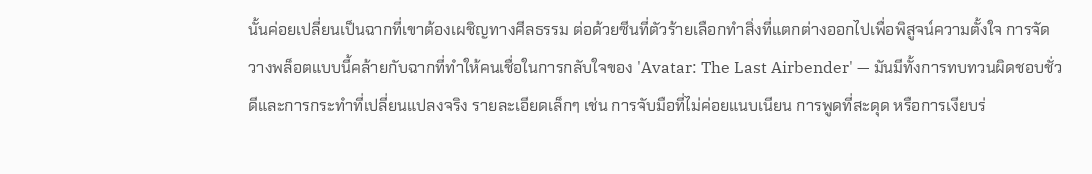นั้นค่อยเปลี่ยนเป็นฉากที่เขาต้องเผชิญทางศีลธรรม ต่อด้วยซีนที่ตัวร้ายเลือกทำสิ่งที่แตกต่างออกไปเพื่อพิสูจน์ความตั้งใจ การจัดวางพล็อตแบบนี้คล้ายกับฉากที่ทำให้คนเชื่อในการกลับใจของ 'Avatar: The Last Airbender' — มันมีทั้งการทบทวนผิดชอบชั่วดีและการกระทำที่เปลี่ยนแปลงจริง รายละเอียดเล็กๆ เช่น การจับมือที่ไม่ค่อยแนบเนียน การพูดที่สะดุด หรือการเงียบร่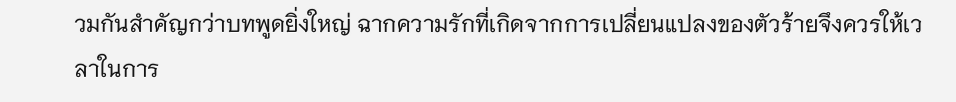วมกันสำคัญกว่าบทพูดยิ่งใหญ่ ฉากความรักที่เกิดจากการเปลี่ยนแปลงของตัวร้ายจึงควรให้เวลาในการ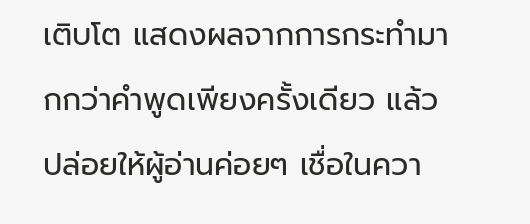เติบโต แสดงผลจากการกระทำมากกว่าคำพูดเพียงครั้งเดียว แล้วปล่อยให้ผู้อ่านค่อยๆ เชื่อในควา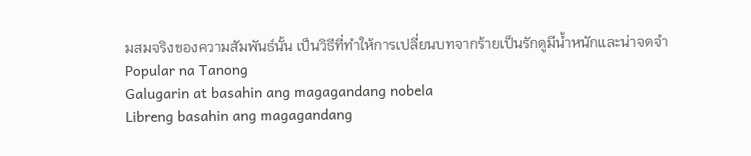มสมจริงของความสัมพันธ์นั้น เป็นวิธีที่ทำให้การเปลี่ยนบทจากร้ายเป็นรักดูมีน้ำหนักและน่าจดจำ
Popular na Tanong
Galugarin at basahin ang magagandang nobela
Libreng basahin ang magagandang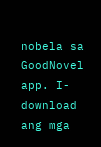nobela sa GoodNovel app. I-download ang mga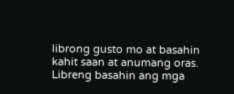librong gusto mo at basahin kahit saan at anumang oras.
Libreng basahin ang mga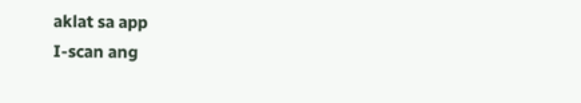aklat sa app
I-scan ang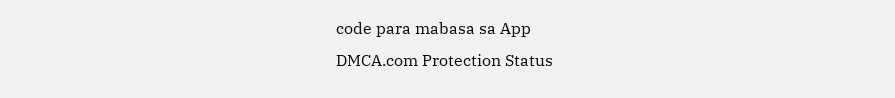code para mabasa sa App
DMCA.com Protection Status